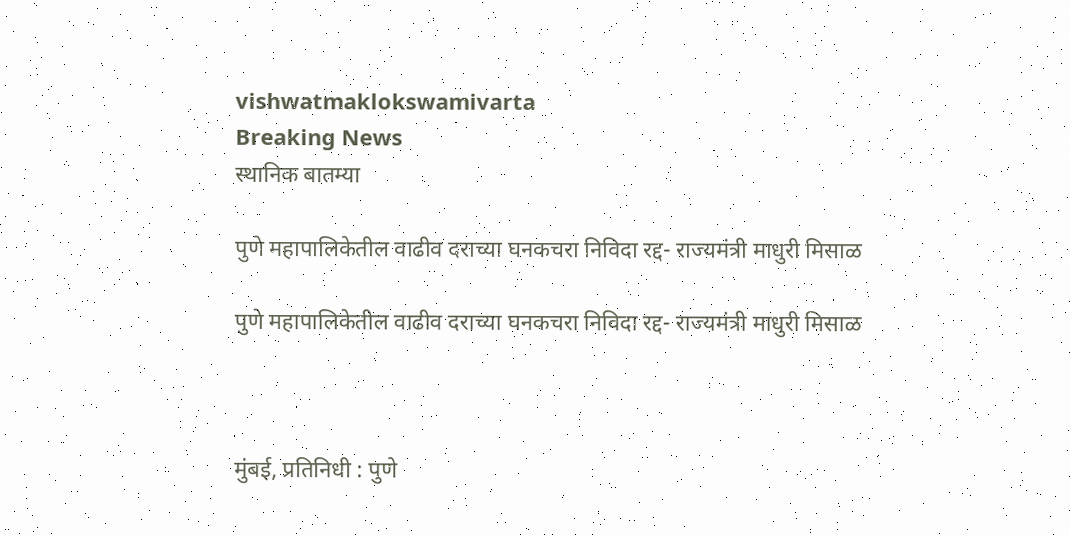vishwatmaklokswamivarta
Breaking News
स्थानिक बातम्या

पुणे महापालिकेतील वाढीव दराच्या घनकचरा निविदा रद्द- राज्यमंत्री माधुरी मिसाळ

पुणे महापालिकेतील वाढीव दराच्या घनकचरा निविदा रद्द- राज्यमंत्री माधुरी मिसाळ



मुंबई, प्रतिनिधी : पुणे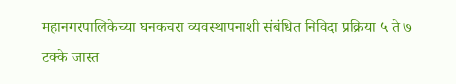महानगरपालिकेच्या घनकचरा व्यवस्थापनाशी संबंधित निविदा प्रक्रिया ५ ते ७ टक्के जास्त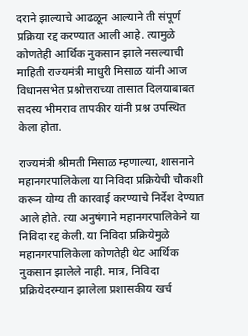दराने झाल्याचे आढळून आल्याने ती संपूर्ण प्रक्रिया रद्द करण्यात आली आहे. त्यामुळे कोणतेही आर्थिक नुकसान झाले नसल्याची माहिती राज्यमंत्री माधुरी मिसाळ यांनी आज विधानसभेत प्रश्नोत्तराच्या तासात दिलयाबाबत सदस्य भीमराव तापकीर यांनी प्रश्न उपस्थित केला होता.

राज्यमंत्री श्रीमती मिसाळ म्हणाल्या, शासनाने महानगरपालिकेला या निविदा प्रक्रियेची चौकशी करून योग्य ती कारवाई करण्याचे निर्देश देण्यात आले होते. त्या अनुषंगाने महानगरपालिकेने या निविदा रद्द केली. या निविदा प्रक्रियेमुळे महानगरपालिकेला कोणतेही थेट आर्थिक नुकसान झालेले नाही. मात्र, निविदा प्रक्रियेदरम्यान झालेला प्रशासकीय खर्च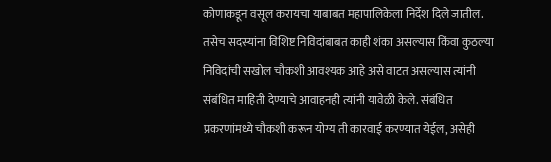कोणाकडून वसूल करायचा याबाबत महापालिकेला निर्देश दिले जातील. तसेच सदस्यांना विशिष्ट निविदांबाबत काही शंका असल्यास किंवा कुठल्या निविदांची सखोल चौकशी आवश्यक आहे असे वाटत असल्यास त्यांनी संबंधित माहिती देण्याचे आवाहनही त्यांनी यावेळी केले. संबंधित प्रकरणांमध्ये चौकशी करून योग्य ती कारवाई करण्यात येईल, असेही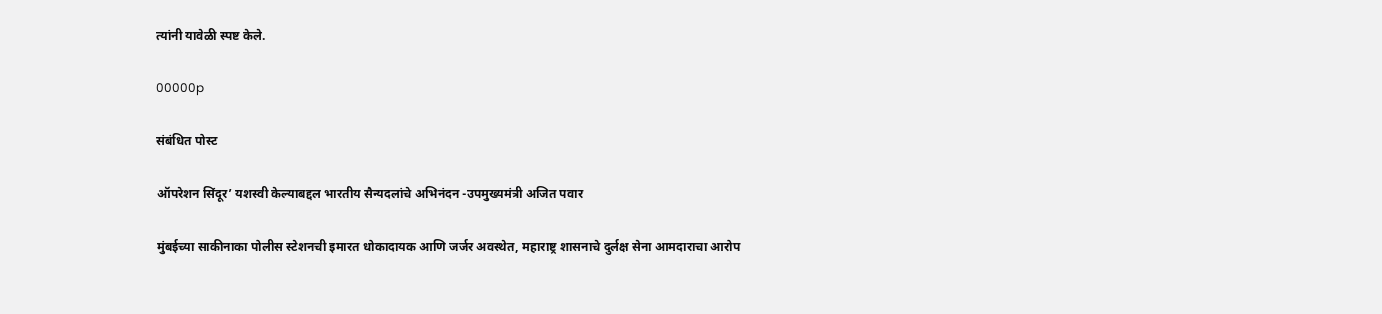त्यांनी यावेळी स्पष्ट केले.

00000p

संबंधित पोस्ट

ऑपरेशन सिंदूर’ यशस्वी केल्याबद्दल भारतीय सैन्यदलांचे अभिनंदन -उपमुख्यमंत्री अजित पवार

मुंबईच्या साकीनाका पोलीस स्टेशनची इमारत धोकादायक आणि जर्जर अवस्थेत, महाराष्ट्र शासनाचे दुर्लक्ष सेना आमदाराचा आरोप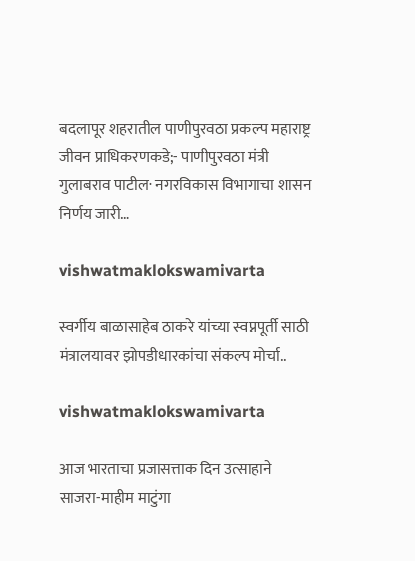बदलापूर शहरातील पाणीपुरवठा प्रकल्प महाराष्ट्र जीवन प्राधिकरणकडे;- पाणीपुरवठा मंत्री गुलाबराव पाटील· नगरविकास विभागाचा शासन निर्णय जारी…

vishwatmaklokswamivarta

स्वर्गीय बाळासाहेब ठाकरे यांच्या स्वप्नपूर्ती साठी मंत्रालयावर झोपडीधारकांचा संकल्प मोर्चा..

vishwatmaklokswamivarta

आज भारताचा प्रजासत्ताक दिन उत्साहाने साजरा-माहीम माटुंगा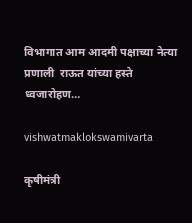विभागात आम आदमी पक्षाच्या नेत्या प्रणाली  राऊत यांच्या हस्ते ध्वजारोहण…

vishwatmaklokswamivarta

कृषीमंत्री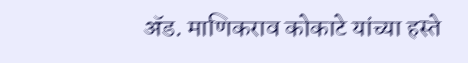ॲड. माणिकराव कोकाटे यांच्या हस्ते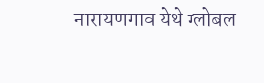नारायणगाव येथे ग्लोबल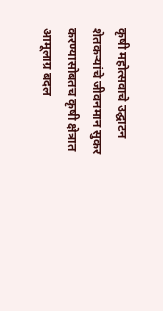कृषी महोत्सवाचे उद्घाटन शेतकऱ्यांचे जीवनमान सुकर करण्यासोबतच कृषी क्षेत्रात आमूलाग्र बदल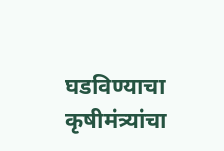घडविण्याचा कृषीमंत्र्यांचा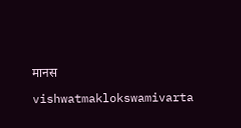मानस

vishwatmaklokswamivarta